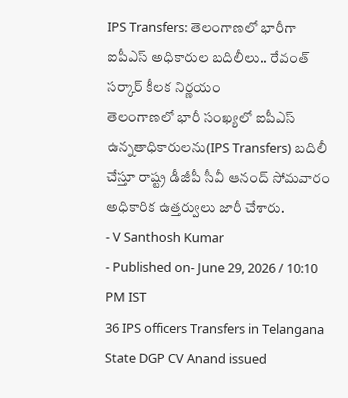IPS Transfers: తెలంగాణలో భారీగా ఐపీఎస్ అధికారుల బదిలీలు.. రేవంత్ సర్కార్ కీలక నిర్ణయం
తెలంగాణలో భారీ సంఖ్యలో ఐపీఎస్ ఉన్నతాధికారులను(IPS Transfers) బదిలీ చేస్తూ రాష్ట్ర డీజీపీ సీవీ ఆనంద్ సోమవారం అధికారిక ఉత్తర్వులు జారీ చేశారు.
- V Santhosh Kumar
- Published on- June 29, 2026 / 10:10 PM IST
36 IPS officers Transfers in Telangana State DGP CV Anand issued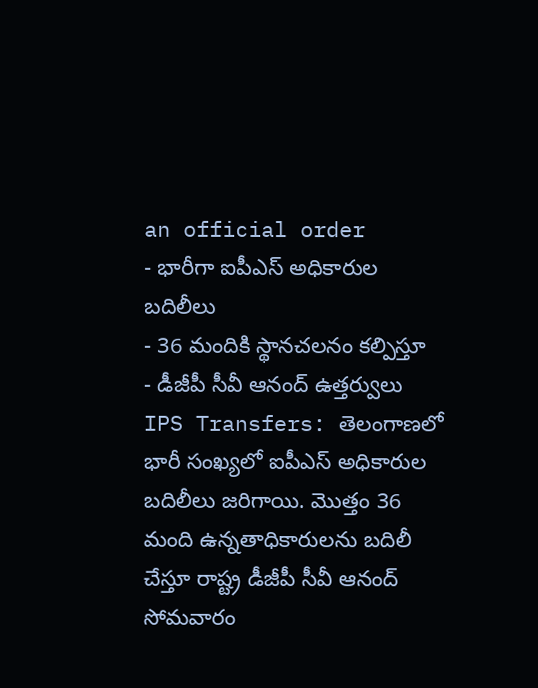an official order
- భారీగా ఐపీఎస్ అధికారుల బదిలీలు
- 36 మందికి స్థానచలనం కల్పిస్తూ
- డీజీపీ సీవీ ఆనంద్ ఉత్తర్వులు
IPS Transfers: తెలంగాణలో భారీ సంఖ్యలో ఐపీఎస్ అధికారుల బదిలీలు జరిగాయి. మొత్తం 36 మంది ఉన్నతాధికారులను బదిలీ చేస్తూ రాష్ట్ర డీజీపీ సీవీ ఆనంద్ సోమవారం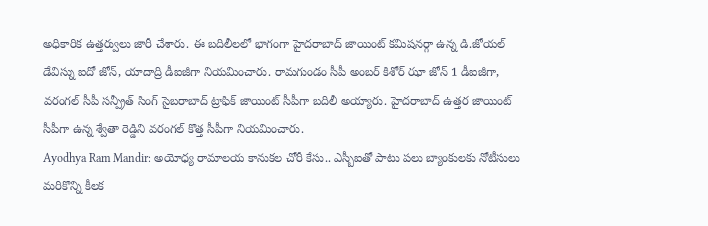అధికారిక ఉత్తర్వులు జారీ చేశారు. ఈ బదిలీలలో భాగంగా హైదరాబాద్ జాయింట్ కమిషనర్గా ఉన్న డి.జోయల్ డేవిస్ను ఐదో జోన్, యాదాద్రి డీఐజీగా నియమించారు. రామగుండం సీపీ అంబర్ కిశోర్ ఝా జోన్ 1 డీఐజీగా, వరంగల్ సీపీ సన్ప్రీత్ సింగ్ సైబరాబాద్ ట్రాఫిక్ జాయింట్ సీపీగా బదిలీ అయ్యారు. హైదరాబాద్ ఉత్తర జాయింట్ సీపీగా ఉన్న శ్వేతా రెడ్డిని వరంగల్ కొత్త సీపీగా నియమించారు.
Ayodhya Ram Mandir: అయోధ్య రామాలయ కానుకల చోరీ కేసు.. ఎస్బీఐతో పాటు పలు బ్యాంకులకు నోటీసులు
మరికొన్ని కీలక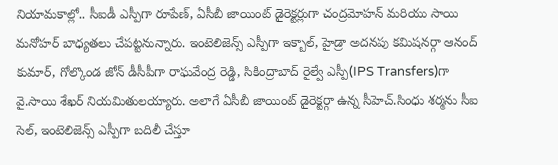నియామకాల్లో.. సీఐడీ ఎస్పీగా రూపేణ్, ఏసీబీ జాయింట్ డైరెక్టర్లుగా చంద్రమోహన్ మరియు సాయి మనోహర్ బాధ్యతలు చేపట్టనున్నారు. ఇంటెలిజెన్స్ ఎస్పీగా ఇక్బాల్, హైడ్రా అదనపు కమిషనర్గా ఆనంద్ కుమార్, గోల్కొండ జోన్ డీసీపీగా రాఘవేంద్ర రెడ్డి, సికింద్రాబాద్ రైల్వే ఎస్పీ(IPS Transfers)గా వై.సాయి శేఖర్ నియమితులయ్యారు. అలాగే ఏసీబీ జాయింట్ డైరెక్టర్గా ఉన్న సీహెచ్.సింధు శర్మను సీఐ సెల్, ఇంటెలిజెన్స్ ఎస్పీగా బదిలీ చేస్తూ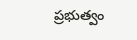ప్రభుత్వం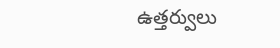ఉత్తర్వులు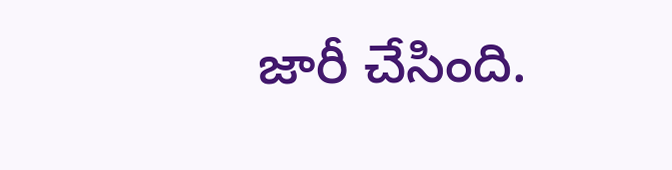జారీ చేసింది.